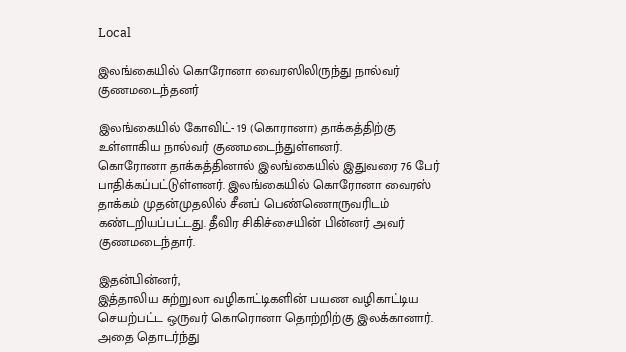Local

இலங்கையில் கொரோனா வைரஸிலிருந்து நால்வர் குணமடைந்தனர்

இலங்கையில் கோவிட்- 19 (கொரானா) தாக்கத்திற்கு உள்ளாகிய நால்வர் குணமடைந்துள்ளனர்.
கொரோனா தாக்கத்தினால் இலங்கையில் இதுவரை 76 பேர் பாதிக்கப்பட்டுள்ளனர். இலங்கையில் கொரோனா வைரஸ் தாக்கம் முதன்முதலில் சீனப் பெண்ணொருவரிடம் கண்டறியப்பட்டது. தீவிர சிகிச்சையின் பின்னர் அவர் குணமடைந்தார்.

இதன்பின்னர்,
இத்தாலிய சுற்றுலா வழிகாட்டிகளின் பயண வழிகாட்டிய செயற்பட்ட ஒருவர் கொரொனா தொற்றிற்கு இலக்கானார். அதை தொடர்ந்து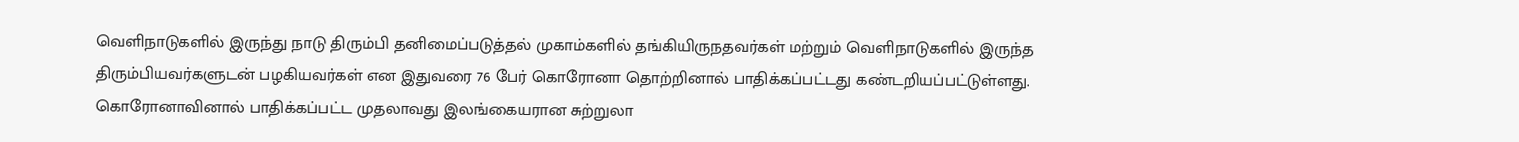வெளிநாடுகளில் இருந்து நாடு திரும்பி தனிமைப்படுத்தல் முகாம்களில் தங்கியிருநதவர்கள் மற்றும் வெளிநாடுகளில் இருந்த திரும்பியவர்களுடன் பழகியவர்கள் என இதுவரை 76 பேர் கொரோனா தொற்றினால் பாதிக்கப்பட்டது கண்டறியப்பட்டுள்ளது.
கொரோனாவினால் பாதிக்கப்பட்ட முதலாவது இலங்கையரான சுற்றுலா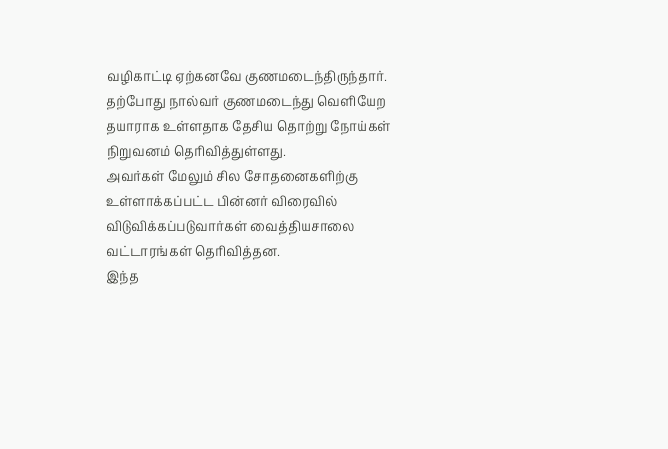வழிகாட்டி ஏற்கனவே குணமடைந்திருந்தார். தற்போது நால்வர் குணமடைந்து வெளியேற தயாராக உள்ளதாக தேசிய தொற்று நோய்கள் நிறுவனம் தெரிவித்துள்ளது.
அவர்கள் மேலும் சில சோதனைகளிற்கு உள்ளாக்கப்பட்ட பின்னர் விரைவில் விடுவிக்கப்படுவார்கள் வைத்தியசாலை வட்டாரங்கள் தெரிவித்தன.
இந்த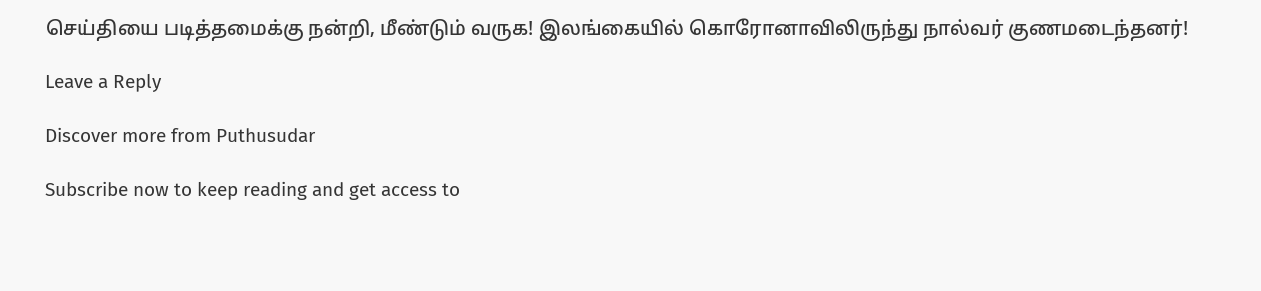செய்தியை படித்தமைக்கு நன்றி, மீண்டும் வருக! இலங்கையில் கொரோனாவிலிருந்து நால்வர் குணமடைந்தனர்!

Leave a Reply

Discover more from Puthusudar

Subscribe now to keep reading and get access to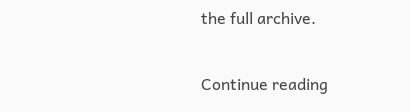the full archive.

Continue reading